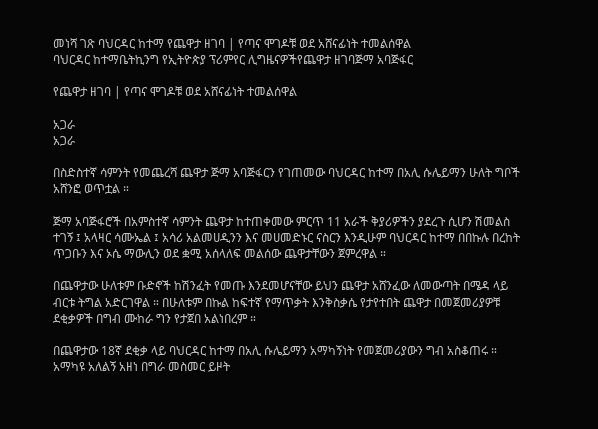መነሻ ገጽ ባህርዳር ከተማ የጨዋታ ዘገባ | የጣና ሞገዶቹ ወደ አሸናፊነት ተመልሰዋል
ባህርዳር ከተማቤትኪንግ የኢትዮጵያ ፕሪምየር ሊግዜናዎችየጨዋታ ዘገባጅማ አባጅፋር

የጨዋታ ዘገባ | የጣና ሞገዶቹ ወደ አሸናፊነት ተመልሰዋል

አጋራ
አጋራ

በስድስተኛ ሳምንት የመጨረሻ ጨዋታ ጅማ አባጅፋርን የገጠመው ባህርዳር ከተማ በአሊ ሱሌይማን ሁለት ግቦች አሸንፎ ወጥቷል ።

ጅማ አባጅፋሮች በአምስተኛ ሳምንት ጨዋታ ከተጠቀመው ምርጥ 11 አራች ቅያሪዎችን ያደረጉ ሲሆን ሽመልስ ተገኝ ፤ አላዛር ሳሙኤል ፤ አሳሪ አልመሀዲንን እና መሀመድኑር ናስርን እንዲሁም ባህርዳር ከተማ በበኩሉ በረከት ጥጋቡን እና ኦሴ ማውሊን ወደ ቋሚ አሰላለፍ መልሰው ጨዋታቸውን ጀምረዋል ።

በጨዋታው ሁለቱም ቡድኖች ከሽንፈት የመጡ እንደመሆናቸው ይህን ጨዋታ አሸንፈው ለመውጣት በሜዳ ላይ ብርቱ ትግል አድርገዋል ። በሁለቱም በኩል ከፍተኛ የማጥቃት እንቅስቃሴ የታየተበት ጨዋታ በመጀመሪያዎቹ ደቂቃዎች በግብ ሙከራ ግን የታጀበ አልነበረም ።

በጨዋታው 18ኛ ደቂቃ ላይ ባህርዳር ከተማ በአሊ ሱሌይማን አማካኝነት የመጀመሪያውን ግብ አስቆጠሩ ። አማካዩ አለልኝ አዘነ በግራ መስመር ይዞት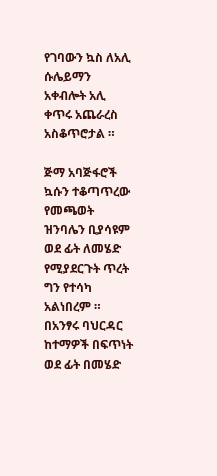የገባውን ኳስ ለአሊ ሱሌይማን አቀብሎት አሊ ቀጥሩ አጨራረስ አስቆጥሮታል ።

ጅማ አባጅፋሮች ኳሱን ተቆጣጥረው የመጫወት ዝንባሌን ቢያሳዩም ወደ ፊት ለመሄድ የሚያደርጉት ጥረት ግን የተሳካ አልነበረም ። በአንፃሩ ባህርዳር ከተማዎች በፍጥነት ወደ ፊት በመሄድ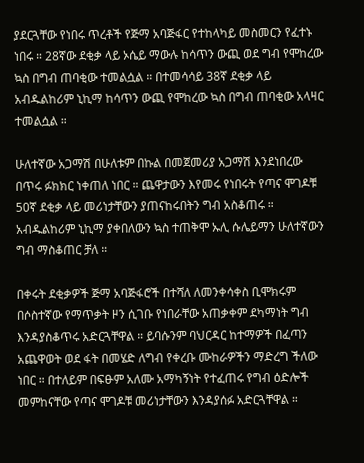ያደርጓቸው የነበሩ ጥረቶች የጅማ አባጅፋር የተከላካይ መስመርን የፈተኑ ነበሩ ። 28ኛው ደቂቃ ላይ ኦሴይ ማውሉ ከሳጥን ውጪ ወደ ግብ የሞከረው ኳስ በግብ ጠባቂው ተመልሷል ። በተመሳሳይ 38ኛ ደቂቃ ላይ አብዱልከሪም ኒኪማ ከሳጥን ውጪ የሞከረው ኳስ በግብ ጠባቂው አላዛር ተመልሷል ።

ሁለተኛው አጋማሽ በሁለቱም በኩል በመጀመሪያ አጋማሽ እንደነበረው በጥሩ ፉክክር ነቀጠለ ነበር ። ጨዋታውን እየመሩ የነበሩት የጣና ሞገዶቹ 50ኛ ደቂቃ ላይ መሪነታቸውን ያጠናከሩበትን ግብ አስቆጠሩ ። አብዱልከሪም ኒኪማ ያቀበለውን ኳስ ተጠቅሞ ኡሊ ሱሌይማን ሁለተኛውን ግብ ማስቆጠር ቻለ ።

በቀሩት ደቂቃዎች ጅማ አባጅፋሮች በተሻለ ለመንቀሳቀስ ቢሞክሩም በሶስተኛው የማጥቃት ዞን ሲገቡ የነበራቸው አጠቃቀም ደካማነት ግብ እንዳያስቆጥሩ አድርጓቸዋል ። ይባሱንም ባህርዳር ከተማዎች በፈጣን አጨዋወት ወደ ፋት በመሄድ ለግብ የቀረቡ ሙከራዎችን ማድረግ ችለው ነበር ። በተለይም በፍፁም አለሙ አማካኝነት የተፈጠሩ የግብ ዕድሎች መምከናቸው የጣና ሞገዶቹ መሪነታቸውን እንዳያሰፉ አድርጓቸዋል ።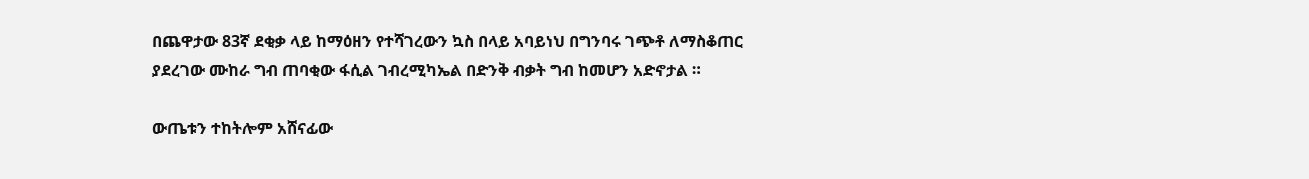በጨዋታው 83ኛ ደቂቃ ላይ ከማዕዘን የተሻገረውን ኳስ በላይ አባይነህ በግንባሩ ገጭቶ ለማስቆጠር ያደረገው ሙከራ ግብ ጠባቂው ፋሲል ገብረሚካኤል በድንቅ ብቃት ግብ ከመሆን አድኖታል ።

ውጤቱን ተከትሎም አሸናፊው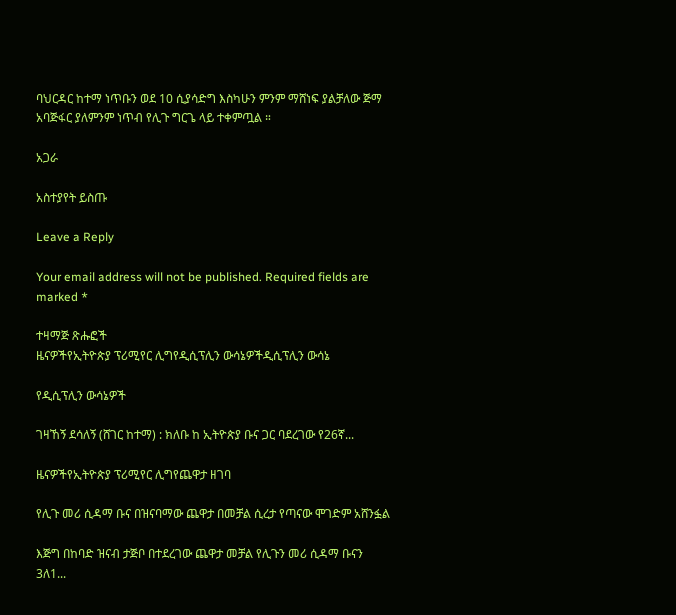ባህርዳር ከተማ ነጥቡን ወደ 10 ሲያሳድግ እስካሁን ምንም ማሸነፍ ያልቻለው ጅማ አባጅፋር ያለምንም ነጥብ የሊጉ ግርጌ ላይ ተቀምጧል ።

አጋራ

አስተያየት ይስጡ

Leave a Reply

Your email address will not be published. Required fields are marked *

ተዛማጅ ጽሑፎች
ዜናዎችየኢትዮጵያ ፕሪሚየር ሊግየዲሲፕሊን ውሳኔዎችዲሲፕሊን ውሳኔ

የዲሲፕሊን ውሳኔዎች

ገዛኸኝ ደሳለኝ (ሸገር ከተማ) : ክለቡ ከ ኢትዮጵያ ቡና ጋር ባደረገው የ26ኛ...

ዜናዎችየኢትዮጵያ ፕሪሚየር ሊግየጨዋታ ዘገባ

የሊጉ መሪ ሲዳማ ቡና በዝናባማው ጨዋታ በመቻል ሲረታ የጣናው ሞገድም አሸንፏል

እጅግ በከባድ ዝናብ ታጅቦ በተደረገው ጨዋታ መቻል የሊጉን መሪ ሲዳማ ቡናን 3ለ1...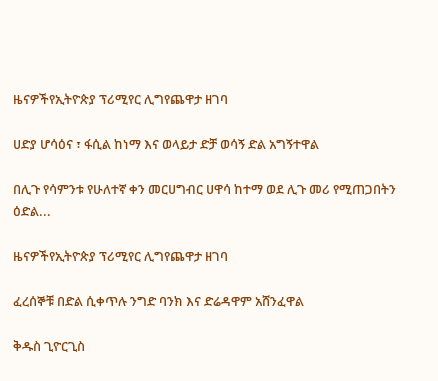ዜናዎችየኢትዮጵያ ፕሪሚየር ሊግየጨዋታ ዘገባ

ሀድያ ሆሳዕና ፣ ፋሲል ከነማ እና ወላይታ ድቻ ወሳኝ ድል አግኝተዋል

በሊጉ የሳምንቱ የሁለተኛ ቀን መርሀግብር ሀዋሳ ከተማ ወደ ሊጉ መሪ የሚጠጋበትን ዕድል...

ዜናዎችየኢትዮጵያ ፕሪሚየር ሊግየጨዋታ ዘገባ

ፈረሰኞቹ በድል ሲቀጥሉ ንግድ ባንክ እና ድሬዳዋም አሸንፈዋል

ቅዱስ ጊዮርጊስ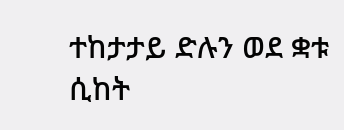ተከታታይ ድሉን ወደ ቋቱ ሲከት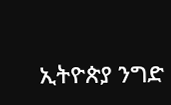ኢትዮጵያ ንግድ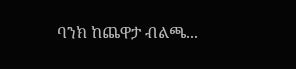ባንክ ከጨዋታ ብልጫ...